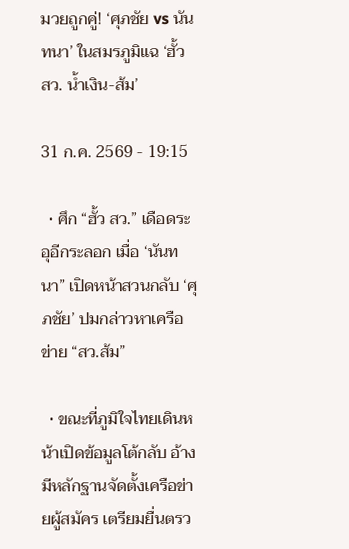มวยถูกคู่! ‘ศุภชัย vs นันทนา’ ในสมรภูมิแฉ ‘ฮั้ว สว. น้ำเงิน-ส้ม’

31 ก.ค. 2569 - 19:15

  • ศึก “ฮั้ว สว.” เดือดระอุอีกระลอก เมื่อ ‘นันทนา” เปิดหน้าสวนกลับ ‘ศุภชัย’ ปมกล่าวหาเครือข่าย “สว.ส้ม”

  • ขณะที่ภูมิใจไทยเดินหน้าเปิดข้อมูลโต้กลับ อ้างมีหลักฐานจัดตั้งเครือข่ายผู้สมัคร เตรียมยื่นตรว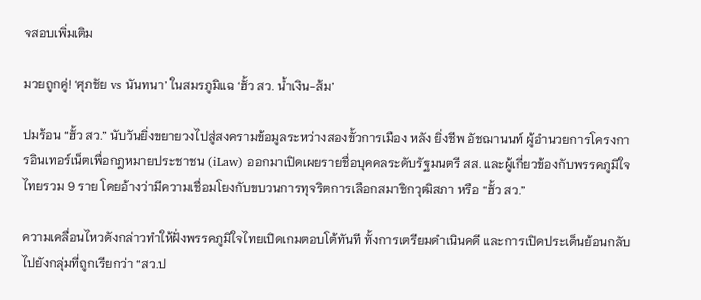จสอบเพิ่มเติม

มวยถูกคู่! ‘ศุภชัย vs นันทนา’ ในสมรภูมิแฉ ‘ฮั้ว สว. น้ำเงิน-ส้ม’

ปมร้อน “ฮั้ว สว.” นับวันยิ่งขยายวงไปสู่สงครามข้อมูลระหว่างสองขั้วการเมือง หลัง ยิ่งชีพ อัชฌานนท์ ผู้อำนวยการโครงการอินเทอร์เน็ตเพื่อกฎหมายประชาชน (iLaw) ออกมาเปิดเผยรายชื่อบุคคลระดับรัฐมนตรี สส. และผู้เกี่ยวข้องกับพรรคภูมิใจไทยรวม 9 ราย โดยอ้างว่ามีความเชื่อมโยงกับขบวนการทุจริตการเลือกสมาชิกวุฒิสภา หรือ “ฮั้ว สว.”

ความเคลื่อนไหวดังกล่าวทำให้ฝั่งพรรคภูมิใจไทยเปิดเกมตอบโต้ทันที ทั้งการเตรียมดำเนินคดี และการเปิดประเด็นย้อนกลับไปยังกลุ่มที่ถูกเรียกว่า “สว.ป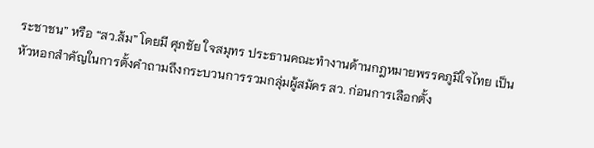ระชาชน” หรือ “สว.ส้ม” โดยมี ศุภชัย ใจสมุทร ประธานคณะทำงานด้านกฎหมายพรรคภูมิใจไทย เป็นหัวหอกสำคัญในการตั้งคำถามถึงกระบวนการรวมกลุ่มผู้สมัคร สว. ก่อนการเลือกตั้ง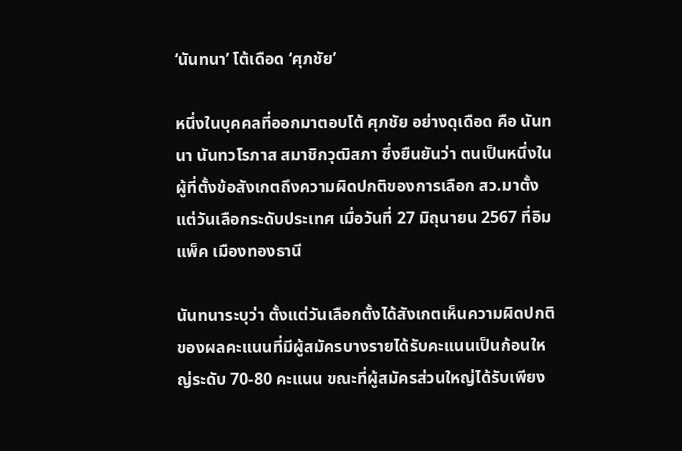‘นันทนา’ โต้เดือด ‘ศุภชัย’

หนึ่งในบุคคลที่ออกมาตอบโต้ ศุภชัย อย่างดุเดือด คือ นันทนา นันทวโรภาส สมาชิกวุฒิสภา ซึ่งยืนยันว่า ตนเป็นหนึ่งในผู้ที่ตั้งข้อสังเกตถึงความผิดปกติของการเลือก สว.มาตั้งแต่วันเลือกระดับประเทศ เมื่อวันที่ 27 มิถุนายน 2567 ที่อิมแพ็ค เมืองทองธานี

นันทนาระบุว่า ตั้งแต่วันเลือกตั้งได้สังเกตเห็นความผิดปกติของผลคะแนนที่มีผู้สมัครบางรายได้รับคะแนนเป็นก้อนใหญ่ระดับ 70-80 คะแนน ขณะที่ผู้สมัครส่วนใหญ่ได้รับเพียง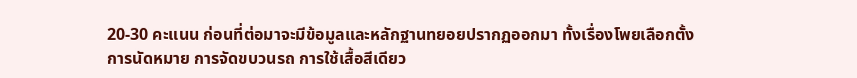20-30 คะแนน ก่อนที่ต่อมาจะมีข้อมูลและหลักฐานทยอยปรากฏออกมา ทั้งเรื่องโพยเลือกตั้ง การนัดหมาย การจัดขบวนรถ การใช้เสื้อสีเดียว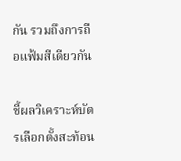กัน รวมถึงการถือแฟ้มสีเดียวกัน

ชี้ผลวิเคราะห์บัตรเลือกตั้งสะท้อน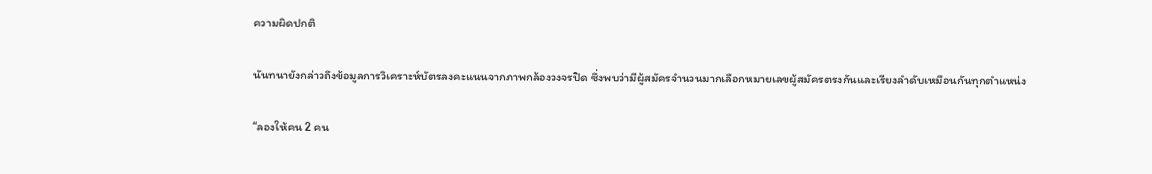ความผิดปกติ

นันทนายังกล่าวถึงข้อมูลการวิเคราะห์บัตรลงคะแนนจากภาพกล้องวงจรปิด ซึ่งพบว่ามีผู้สมัครจำนวนมากเลือกหมายเลขผู้สมัครตรงกันและเรียงลำดับเหมือนกันทุกตำแหน่ง

“ลองให้คน 2 คน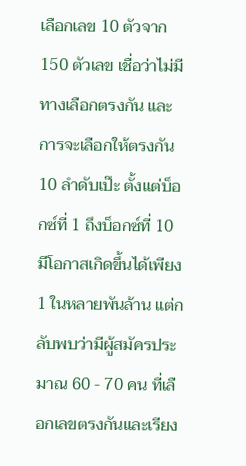เลือกเลข 10 ตัวจาก 150 ตัวเลข เชื่อว่าไม่มีทางเลือกตรงกัน และการจะเลือกให้ตรงกัน 10 ลำดับเป๊ะ ตั้งแต่บ็อกซ์ที่ 1 ถึงบ็อกซ์ที่ 10 มีโอกาสเกิดขึ้นได้เพียง 1 ในหลายพันล้าน แต่กลับพบว่ามีผู้สมัครประมาณ 60 - 70 คน ที่เลือกเลขตรงกันและเรียง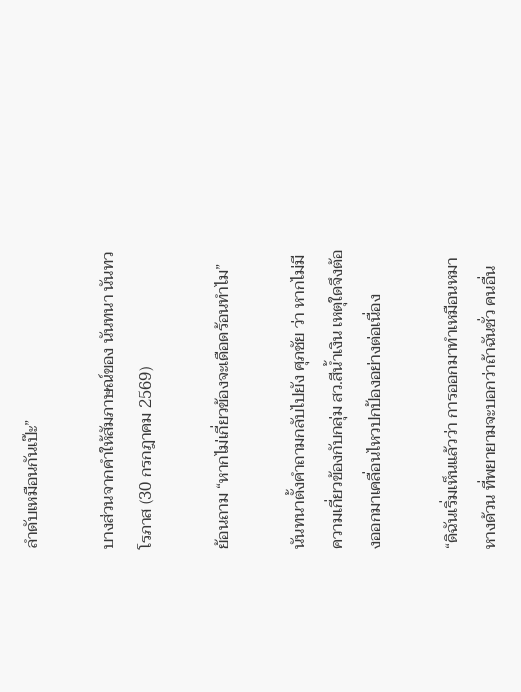ลำดับเหมือนกันเป๊ะ”

บางส่วนจากคำให้สัมภาษณ์ของ นันทนา นันทวโรภาส (30 กรกฎาคม 2569)

ย้อนถาม “หากไม่เกี่ยวข้องจะเดือดร้อนทำไม”

นันทนาตั้งคำถามกลับไปยัง ศุภชัย ว่า หากไม่มีความเกี่ยวข้องกับกลุ่ม สว.สีน้ำเงิน เหตุใดจึงต้องออกมาเคลื่อนไหวปกป้องอย่างต่อเนื่อง

“ดิฉันเริ่มเห็นแล้วว่า การออกมาทำเหมือนหมาหางด้วน ที่พยายามจะบอกว่าถ้าฉันชั่ว คนอื่น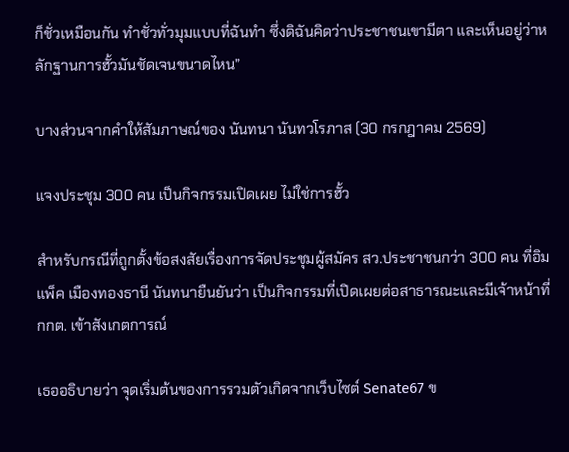ก็ชั่วเหมือนกัน ทำชั่วทั่วมุมแบบที่ฉันทำ ซึ่งดิฉันคิดว่าประชาชนเขามีตา และเห็นอยู่ว่าหลักฐานการฮั้วมันชัดเจนขนาดไหน”

บางส่วนจากคำให้สัมภาษณ์ของ นันทนา นันทวโรภาส (30 กรกฎาคม 2569)

แจงประชุม 300 คน เป็นกิจกรรมเปิดเผย ไม่ใช่การฮั้ว

สำหรับกรณีที่ถูกตั้งข้อสงสัยเรื่องการจัดประชุมผู้สมัคร สว.ประชาชนกว่า 300 คน ที่อิมแพ็ค เมืองทองธานี นันทนายืนยันว่า เป็นกิจกรรมที่เปิดเผยต่อสาธารณะและมีเจ้าหน้าที่ กกต. เข้าสังเกตการณ์

เธออธิบายว่า จุดเริ่มต้นของการรวมตัวเกิดจากเว็บไซต์ Senate67 ข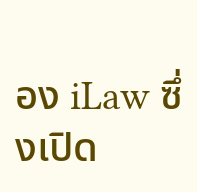อง iLaw ซึ่งเปิด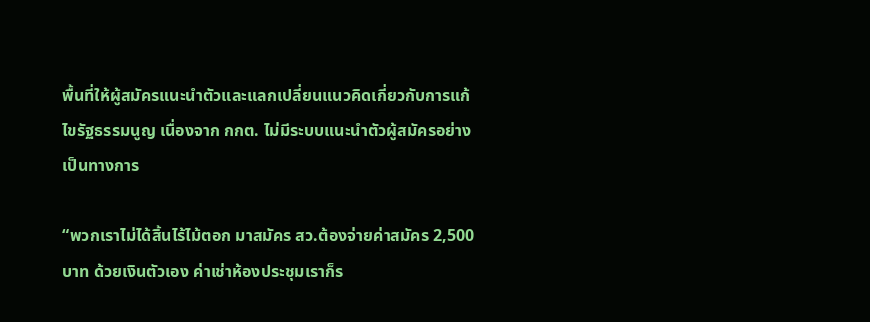พื้นที่ให้ผู้สมัครแนะนำตัวและแลกเปลี่ยนแนวคิดเกี่ยวกับการแก้ไขรัฐธรรมนูญ เนื่องจาก กกต. ไม่มีระบบแนะนำตัวผู้สมัครอย่างเป็นทางการ

“พวกเราไม่ได้สิ้นไร้ไม้ตอก มาสมัคร สว.ต้องจ่ายค่าสมัคร 2,500 บาท ด้วยเงินตัวเอง ค่าเช่าห้องประชุมเราก็ร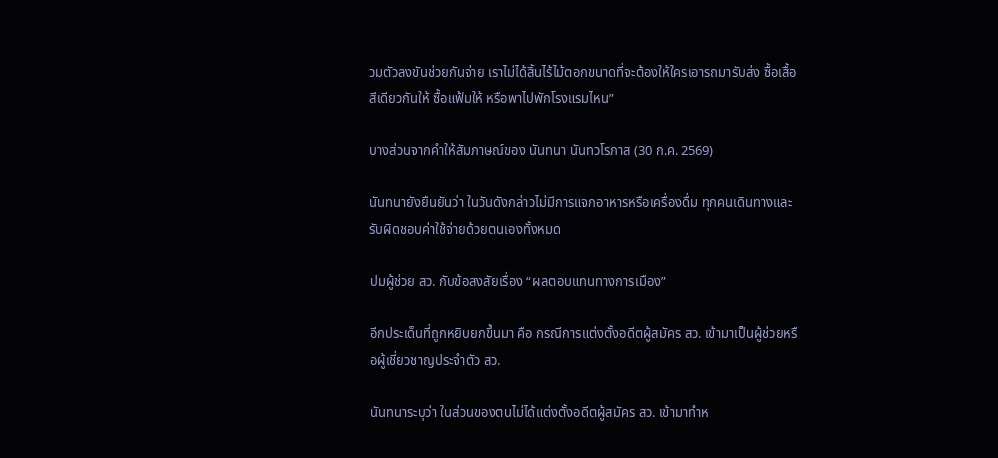วมตัวลงขันช่วยกันจ่าย เราไม่ได้สิ้นไร้ไม้ตอกขนาดที่จะต้องให้ใครเอารถมารับส่ง ซื้อเสื้อสีเดียวกันให้ ซื้อแฟ้มให้ หรือพาไปพักโรงแรมไหน”

บางส่วนจากคำให้สัมภาษณ์ของ นันทนา นันทวโรภาส (30 ก.ค. 2569)

นันทนายังยืนยันว่า ในวันดังกล่าวไม่มีการแจกอาหารหรือเครื่องดื่ม ทุกคนเดินทางและรับผิดชอบค่าใช้จ่ายด้วยตนเองทั้งหมด

ปมผู้ช่วย สว. กับข้อสงสัยเรื่อง “ผลตอบแทนทางการเมือง”

อีกประเด็นที่ถูกหยิบยกขึ้นมา คือ กรณีการแต่งตั้งอดีตผู้สมัคร สว. เข้ามาเป็นผู้ช่วยหรือผู้เชี่ยวชาญประจำตัว สว.

นันทนาระบุว่า ในส่วนของตนไม่ได้แต่งตั้งอดีตผู้สมัคร สว. เข้ามาทำห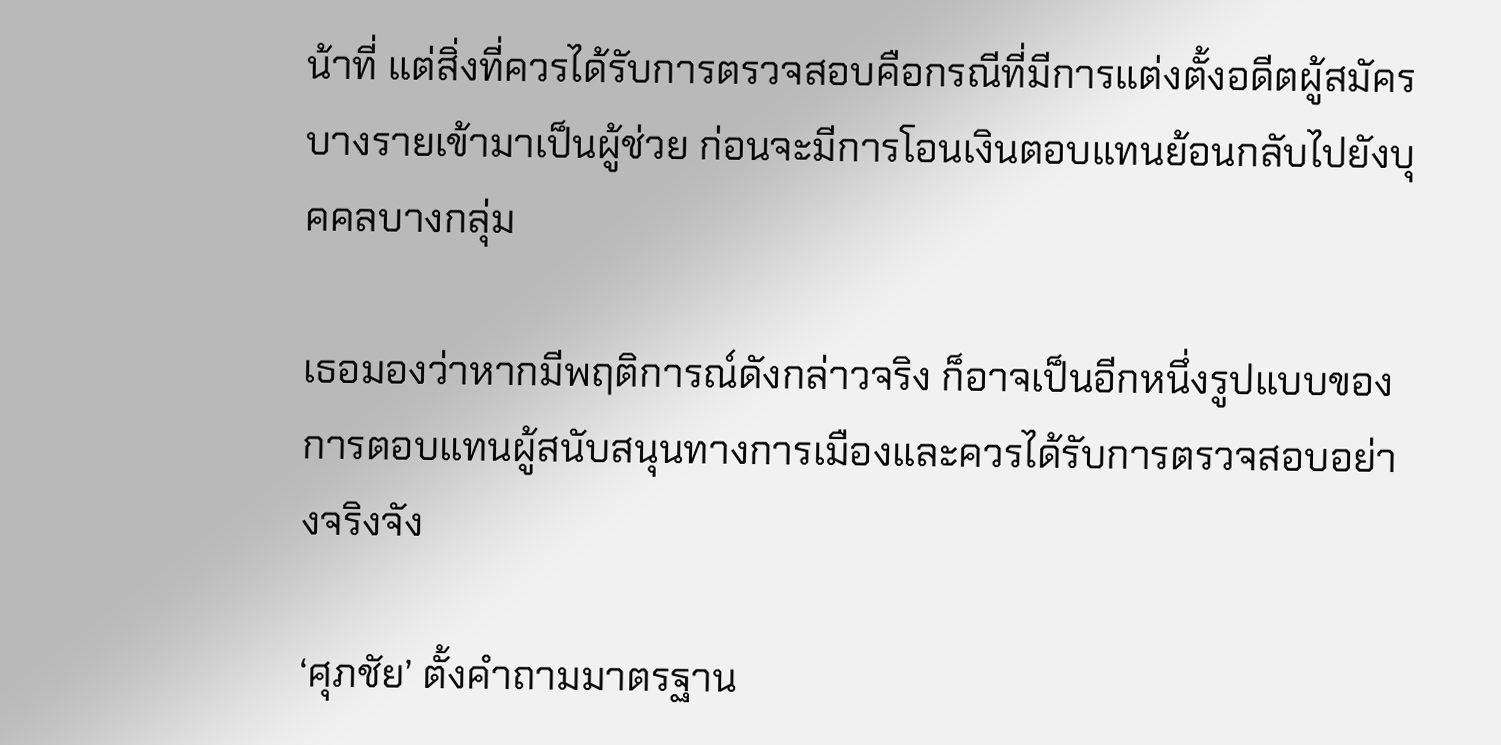น้าที่ แต่สิ่งที่ควรได้รับการตรวจสอบคือกรณีที่มีการแต่งตั้งอดีตผู้สมัครบางรายเข้ามาเป็นผู้ช่วย ก่อนจะมีการโอนเงินตอบแทนย้อนกลับไปยังบุคคลบางกลุ่ม

เธอมองว่าหากมีพฤติการณ์ดังกล่าวจริง ก็อาจเป็นอีกหนึ่งรูปแบบของการตอบแทนผู้สนับสนุนทางการเมืองและควรได้รับการตรวจสอบอย่างจริงจัง

‘ศุภชัย’ ตั้งคำถามมาตรฐาน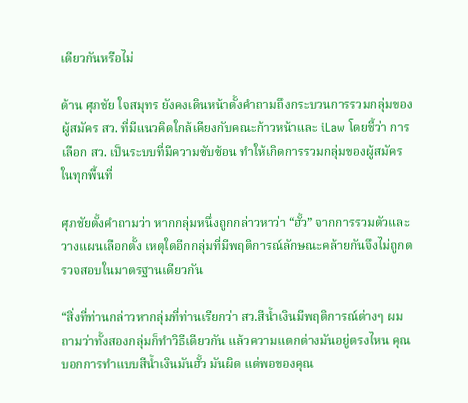เดียวกันหรือไม่

ด้าน ศุภชัย ใจสมุทร ยังคงเดินหน้าตั้งคำถามถึงกระบวนการรวมกลุ่มของผู้สมัคร สว. ที่มีแนวคิดใกล้เคียงกับคณะก้าวหน้าและ iLaw โดยชี้ว่า การเลือก สว. เป็นระบบที่มีความซับซ้อน ทำให้เกิดการรวมกลุ่มของผู้สมัครในทุกพื้นที่

ศุภชัยตั้งคำถามว่า หากกลุ่มหนึ่งถูกกล่าวหาว่า “ฮั้ว” จากการรวมตัวและวางแผนเลือกตั้ง เหตุใดอีกกลุ่มที่มีพฤติการณ์ลักษณะคล้ายกันจึงไม่ถูกตรวจสอบในมาตรฐานเดียวกัน

“สิ่งที่ท่านกล่าวหากลุ่มที่ท่านเรียกว่า สว.สีน้ำเงินมีพฤติการณ์ต่างๆ ผมถามว่าทั้งสองกลุ่มก็ทำวิธีเดียวกัน แล้วความแตกต่างมันอยู่ตรงไหน คุณบอกการทำแบบสีน้ำเงินมันฮั้ว มันผิด แต่พอของคุณ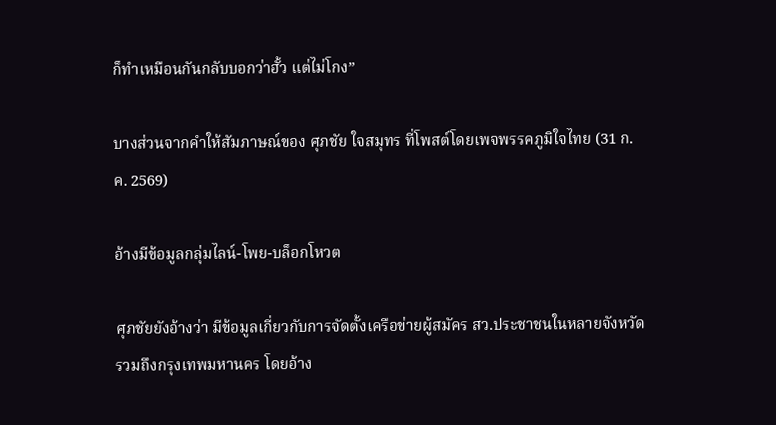ก็ทำเหมือนกันกลับบอกว่าฮั้ว แต่ไม่โกง”

บางส่วนจากคำให้สัมภาษณ์ของ ศุภชัย ใจสมุทร ที่โพสต์โดยเพจพรรคภูมิใจไทย (31 ก.ค. 2569)

อ้างมีข้อมูลกลุ่มไลน์-โพย-บล็อกโหวต

ศุภชัยยังอ้างว่า มีข้อมูลเกี่ยวกับการจัดตั้งเครือข่ายผู้สมัคร สว.ประชาชนในหลายจังหวัด รวมถึงกรุงเทพมหานคร โดยอ้าง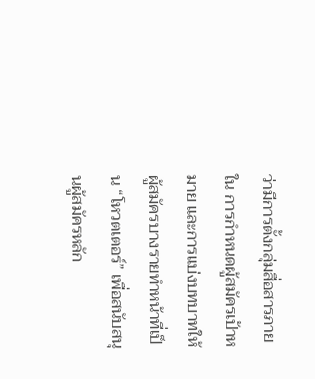ว่ามีการตั้งกลุ่มสื่อสารภายใน การกำหนดผู้สมัครเป้าหมาย และการแบ่งบทบาทให้ผู้สมัครบางรายทำหน้าที่เป็น “โหวตเตอร์” เพื่อสนับสนุนผู้สมัครหลัก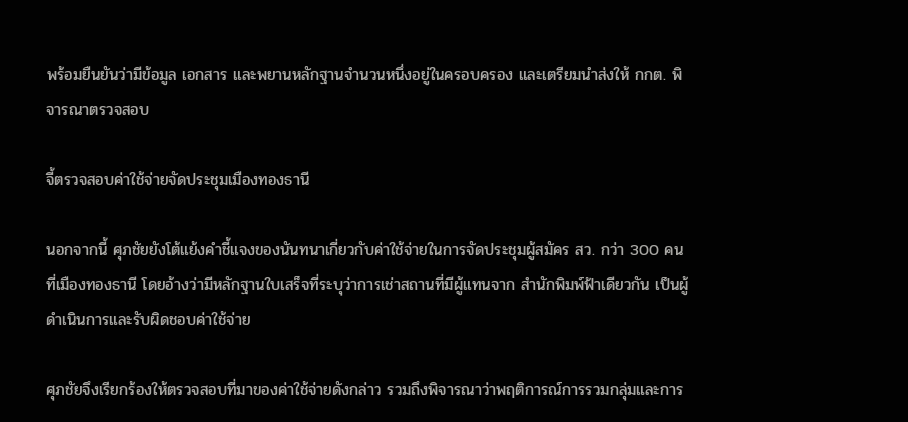พร้อมยืนยันว่ามีข้อมูล เอกสาร และพยานหลักฐานจำนวนหนึ่งอยู่ในครอบครอง และเตรียมนำส่งให้ กกต. พิจารณาตรวจสอบ

จี้ตรวจสอบค่าใช้จ่ายจัดประชุมเมืองทองธานี

นอกจากนี้ ศุภชัยยังโต้แย้งคำชี้แจงของนันทนาเกี่ยวกับค่าใช้จ่ายในการจัดประชุมผู้สมัคร สว. กว่า 300 คน ที่เมืองทองธานี โดยอ้างว่ามีหลักฐานใบเสร็จที่ระบุว่าการเช่าสถานที่มีผู้แทนจาก สำนักพิมพ์ฟ้าเดียวกัน เป็นผู้ดำเนินการและรับผิดชอบค่าใช้จ่าย

ศุภชัยจึงเรียกร้องให้ตรวจสอบที่มาของค่าใช้จ่ายดังกล่าว รวมถึงพิจารณาว่าพฤติการณ์การรวมกลุ่มและการ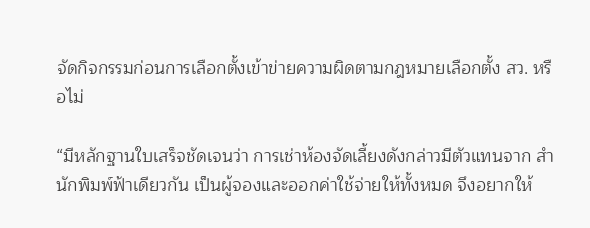จัดกิจกรรมก่อนการเลือกตั้งเข้าข่ายความผิดตามกฎหมายเลือกตั้ง สว. หรือไม่

“มีหลักฐานใบเสร็จชัดเจนว่า การเช่าห้องจัดเลี้ยงดังกล่าวมีตัวแทนจาก สำนักพิมพ์ฟ้าเดียวกัน เป็นผู้จองและออกค่าใช้จ่ายให้ทั้งหมด จึงอยากให้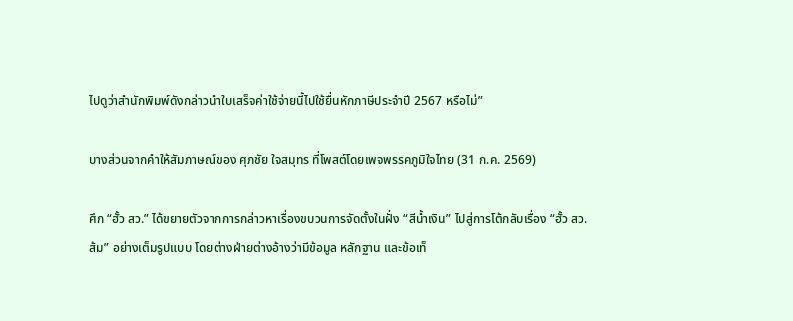ไปดูว่าสำนักพิมพ์ดังกล่าวนำใบเสร็จค่าใช้จ่ายนี้ไปใช้ยื่นหักภาษีประจำปี 2567 หรือไม่”

บางส่วนจากคำให้สัมภาษณ์ของ ศุภชัย ใจสมุทร ที่โพสต์โดยเพจพรรคภูมิใจไทย (31 ก.ค. 2569)

ศึก “ฮั้ว สว.” ได้ขยายตัวจากการกล่าวหาเรื่องขบวนการจัดตั้งในฝั่ง “สีน้ำเงิน” ไปสู่การโต้กลับเรื่อง “ฮั้ว สว.ส้ม” อย่างเต็มรูปแบบ โดยต่างฝ่ายต่างอ้างว่ามีข้อมูล หลักฐาน และข้อเท็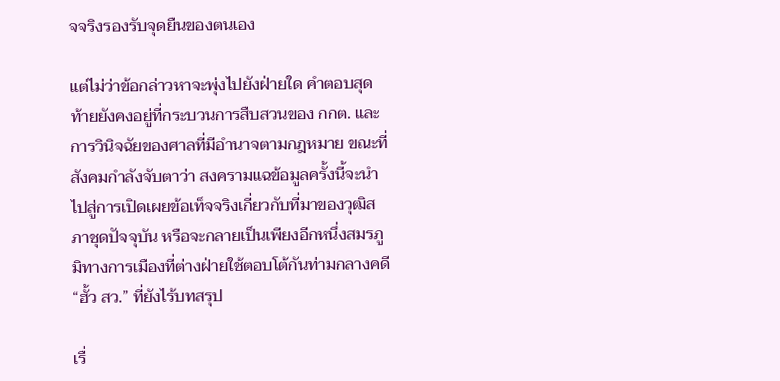จจริงรองรับจุดยืนของตนเอง

แต่ไม่ว่าข้อกล่าวหาจะพุ่งไปยังฝ่ายใด คำตอบสุดท้ายยังคงอยู่ที่กระบวนการสืบสวนของ กกต. และการวินิจฉัยของศาลที่มีอำนาจตามกฎหมาย ขณะที่สังคมกำลังจับตาว่า สงครามแฉข้อมูลครั้งนี้จะนำไปสู่การเปิดเผยข้อเท็จจริงเกี่ยวกับที่มาของวุฒิสภาชุดปัจจุบัน หรือจะกลายเป็นเพียงอีกหนึ่งสมรภูมิทางการเมืองที่ต่างฝ่ายใช้ตอบโต้กันท่ามกลางคดี “ฮั้ว สว.” ที่ยังไร้บทสรุป

เรื่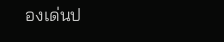องเด่นป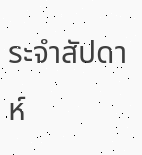ระจำสัปดาห์